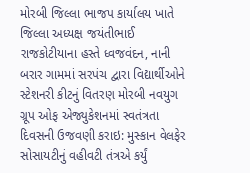મોરબી જિલ્લા ભાજપ કાર્યાલય ખાતે જિલ્લા અધ્યક્ષ જયંતીભાઈ રાજકોટીયાના હસ્તે ધ્વજવંદન, નાની બરાર ગામમાં સરપંચ દ્વારા વિદ્યાર્થીઓને સ્ટેશનરી કીટનું વિતરણ મોરબી નવયુગ ગ્રૂપ ઓફ એજ્યુકેશનમાં સ્વતંત્રતા દિવસની ઉજવણી કરાઇ: મુસ્કાન વેલફેર સોસાયટીનું વહીવટી તંત્રએ કર્યું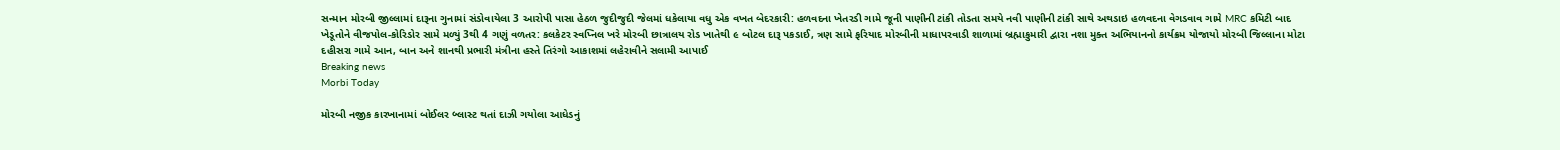સન્માન મોરબી જીલ્લામાં દારૂના ગુનામાં સંડોવાયેલા 3 આરોપી પાસા હેઠળ જુદીજુદી જેલમાં ધકેલાયા વધુ એક વખત બેદરકારી: હળવદના ખેતરડી ગામે જૂની પાણીની ટાંકી તોડતા સમયે નવી પાણીની ટાંકી સાથે અથડાઇ હળવદના વેગડવાવ ગામે MRC કમિટી બાદ ખેડૂતોને વીજપોલ-કોરિડોર સામે મળ્યું 3થી 4 ગણું વળતર: કલકેટર સ્વપ્નિલ ખરે મોરબી છાત્રાલય રોડ ખાતેથી ૯ બોટલ દારૂ પકડાઈ, ત્રણ સામે ફરિયાદ મોરબીની માધાપરવાડી શાળામાં બ્રહ્માકુમારી દ્વારા નશા મુક્ત અભિયાનનો કાર્યક્રમ યોજાયો મોરબી જિલ્લાના મોટા દહીસરા ગામે આન, બાન અને શાનથી પ્રભારી મંત્રીના હસ્તે તિરંગો આકાશમાં લહેરાવીને સલામી આપાઈ
Breaking news
Morbi Today

મોરબી નજીક કારખાનામાં બોઈલર બ્લાસ્ટ થતાં દાઝી ગયોલા આધેડનું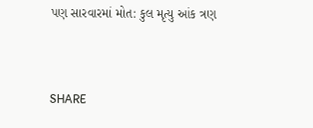પણ સારવારમાં મોત: કુલ મૃત્યુ આંક ત્રણ


SHARE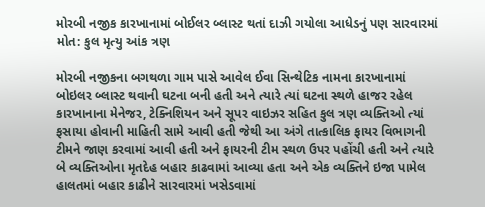મોરબી નજીક કારખાનામાં બોઈલર બ્લાસ્ટ થતાં દાઝી ગયોલા આધેડનું પણ સારવારમાં મોત: કુલ મૃત્યુ આંક ત્રણ

મોરબી નજીકના બગથળા ગામ પાસે આવેલ ઈવા સિન્થેટિક નામના કારખાનામાં બોઇલર બ્લાસ્ટ થવાની ઘટના બની હતી અને ત્યારે ત્યાં ઘટના સ્થળે હાજર રહેલ કારખાનાના મેનેજર, ટેક્નિશિયન અને સૂપર વાઇઝર સહિત કુલ ત્રણ વ્યક્તિઓ ત્યાં ફસાયા હોવાની માહિતી સામે આવી હતી જેથી આ અંગે તાત્કાલિક ફાયર વિભાગની ટીમને જાણ કરવામાં આવી હતી અને ફાયરની ટીમ સ્થળ ઉપર પહોંચી હતી અને ત્યારે બે વ્યક્તિઓના મૃતદેહ બહાર કાઢવામાં આવ્યા હતા અને એક વ્યક્તિને ઇજા પામેલ હાલતમાં બહાર કાઢીને સારવારમાં ખસેડવામાં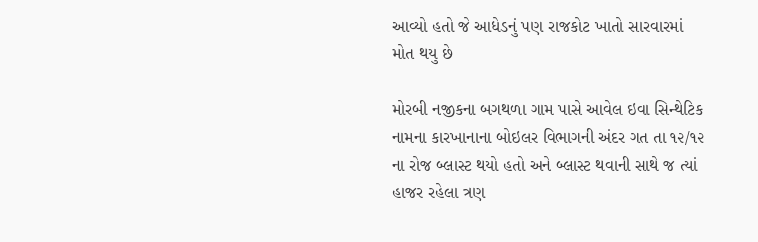આવ્યો હતો જે આધેડનું પણ રાજકોટ ખાતો સારવારમાં મોત થયુ છે

મોરબી નજીકના બગથળા ગામ પાસે આવેલ ઇવા સિન્થેટિક નામના કારખાનાના બોઇલર વિભાગની અંદર ગત તા ૧૨/૧૨ ના રોજ બ્લાસ્ટ થયો હતો અને બ્લાસ્ટ થવાની સાથે જ ત્યાં હાજર રહેલા ત્રણ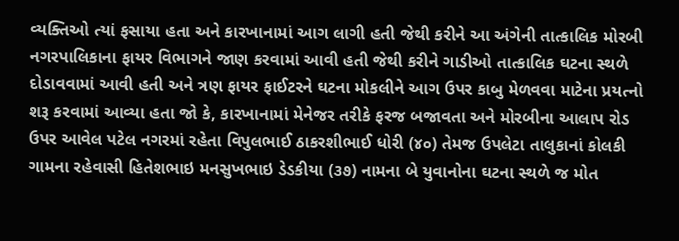વ્યક્તિઓ ત્યાં ફસાયા હતા અને કારખાનામાં આગ લાગી હતી જેથી કરીને આ અંગેની તાત્કાલિક મોરબી નગરપાલિકાના ફાયર વિભાગને જાણ કરવામાં આવી હતી જેથી કરીને ગાડીઓ તાત્કાલિક ઘટના સ્થળે દોડાવવામાં આવી હતી અને ત્રણ ફાયર ફાઈટરને ઘટના મોકલીને આગ ઉપર કાબુ મેળવવા માટેના પ્રયત્નો શરૂ કરવામાં આવ્યા હતા જો કે, કારખાનામાં મેનેજર તરીકે ફરજ બજાવતા અને મોરબીના આલાપ રોડ ઉપર આવેલ પટેલ નગરમાં રહેતા વિપુલભાઈ ઠાકરશીભાઈ ધોરી (૪૦) તેમજ ઉપલેટા તાલુકાનાં કોલકી ગામના રહેવાસી હિતેશભાઇ મનસુખભાઇ ડેડકીયા (૩૭) નામના બે યુવાનોના ઘટના સ્થળે જ મોત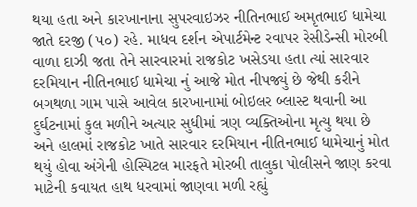થયા હતા અને કારખાનાના સુપરવાઇઝર નીતિનભાઈ અમૃતભાઈ ધામેચા જાતે દરજી (૫૦) રહે. માધવ દર્શન એપાર્ટમેન્ટ રવાપર રેસીડેન્સી મોરબી વાળા દાઝી જતા તેને સારવારમાં રાજકોટ ખસેડયા હતા ત્યાં સારવાર દરમિયાન નીતિનભાઈ ધામેચા નું આજે મોત નીપજ્યું છે જેથી કરીને બગથળા ગામ પાસે આવેલ કારખાનામાં બોઇલર બ્લાસ્ટ થવાની આ દુર્ઘટનામાં કુલ મળીને અત્યાર સુધીમાં ત્રણ વ્યક્તિઓના મૃત્યુ થયા છે અને હાલમાં રાજકોટ ખાતે સારવાર દરમિયાન નીતિનભાઈ ધામેચાનું મોત થયું હોવા અંગેની હોસ્પિટલ મારફતે મોરબી તાલુકા પોલીસને જાણ કરવા માટેની કવાયત હાથ ધરવામાં જાણવા મળી રહ્યું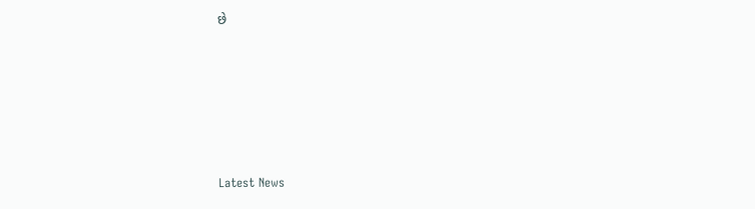છે






Latest News